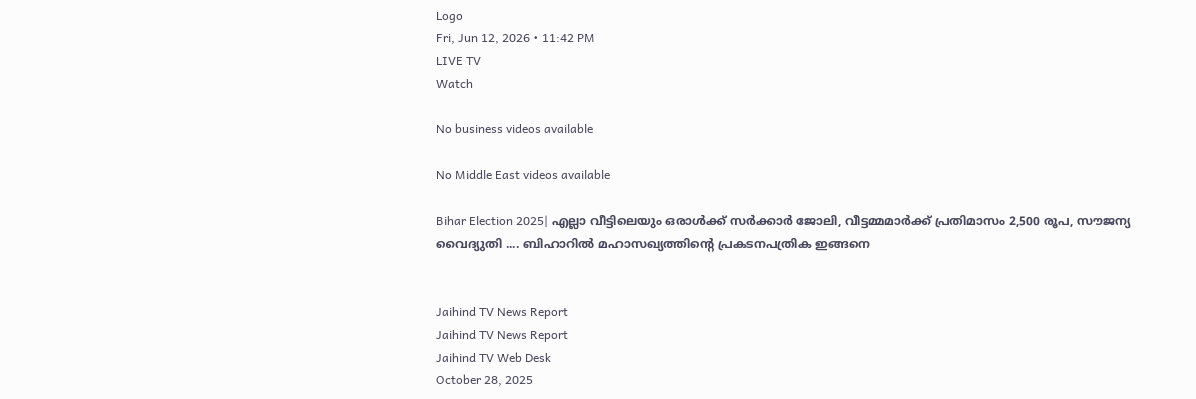Logo
Fri, Jun 12, 2026 • 11:42 PM
LIVE TV
Watch

No business videos available

No Middle East videos available

Bihar Election 2025| എല്ലാ വീട്ടിലെയും ഒരാള്‍ക്ക് സര്‍ക്കാര്‍ ജോലി, വീട്ടമ്മമാര്‍ക്ക് പ്രതിമാസം 2,500 രൂപ, സൗജന്യ വൈദ്യുതി .... ബിഹാറില്‍ മഹാസഖ്യത്തിന്റെ പ്രകടനപത്രിക ഇങ്ങനെ


Jaihind TV News Report
Jaihind TV News Report
Jaihind TV Web Desk
October 28, 2025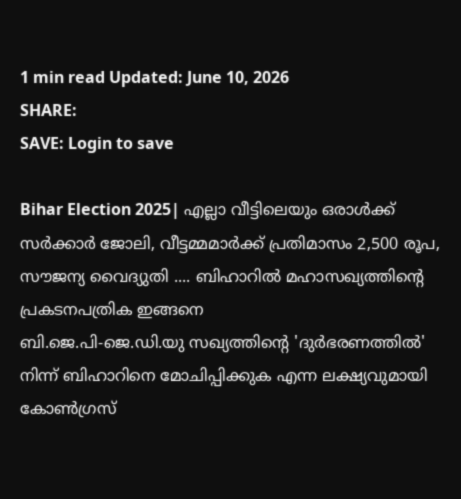1 min read Updated: June 10, 2026
SHARE:
SAVE: Login to save

Bihar Election 2025| എല്ലാ വീട്ടിലെയും ഒരാള്‍ക്ക് സര്‍ക്കാര്‍ ജോലി, വീട്ടമ്മമാര്‍ക്ക് പ്രതിമാസം 2,500 രൂപ, സൗജന്യ വൈദ്യുതി .... ബിഹാറില്‍ മഹാസഖ്യത്തിന്റെ പ്രകടനപത്രിക ഇങ്ങനെ
ബി.ജെ.പി-ജെ.ഡി.യു സഖ്യത്തിന്റെ 'ദുര്‍ഭരണത്തില്‍' നിന്ന് ബിഹാറിനെ മോചിപ്പിക്കുക എന്ന ലക്ഷ്യവുമായി കോണ്‍ഗ്രസ്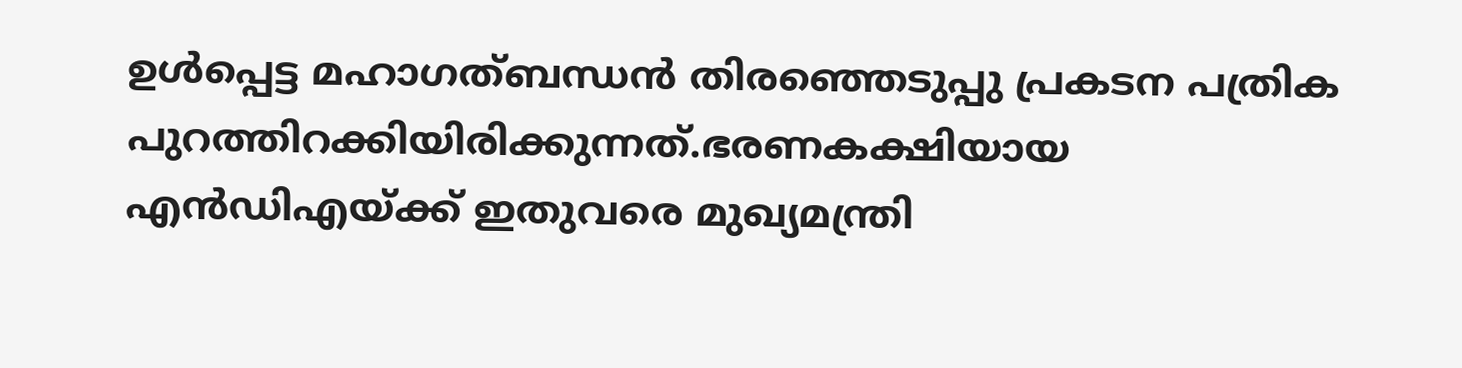ഉള്‍പ്പെട്ട മഹാഗത്ബന്ധന്‍ തിരഞ്ഞെടുപ്പു പ്രകടന പത്രിക പുറത്തിറക്കിയിരിക്കുന്നത്.ഭരണകക്ഷിയായ എന്‍ഡിഎയ്ക്ക് ഇതുവരെ മുഖ്യമന്ത്രി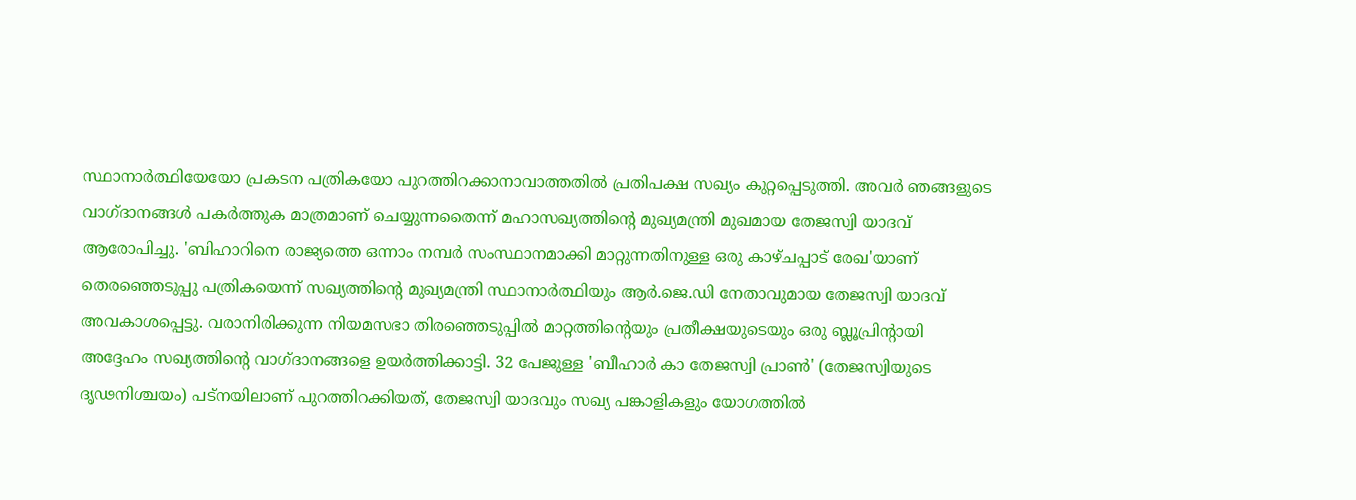സ്ഥാനാര്‍ത്ഥിയേയോ പ്രകടന പത്രികയോ പുറത്തിറക്കാനാവാത്തതില്‍ പ്രതിപക്ഷ സഖ്യം കുറ്റപ്പെടുത്തി. അവര്‍ ഞങ്ങളുടെ വാഗ്ദാനങ്ങള്‍ പകര്‍ത്തുക മാത്രമാണ് ചെയ്യുന്നതൈന്ന് മഹാസഖ്യത്തിന്റെ മുഖ്യമന്ത്രി മുഖമായ തേജസ്വി യാദവ് ആരോപിച്ചു. 'ബിഹാറിനെ രാജ്യത്തെ ഒന്നാം നമ്പര്‍ സംസ്ഥാനമാക്കി മാറ്റുന്നതിനുള്ള ഒരു കാഴ്ചപ്പാട് രേഖ'യാണ് തെരഞ്ഞെടുപ്പു പത്രികയെന്ന് സഖ്യത്തിന്റെ മുഖ്യമന്ത്രി സ്ഥാനാര്‍ത്ഥിയും ആര്‍.ജെ.ഡി നേതാവുമായ തേജസ്വി യാദവ് അവകാശപ്പെട്ടു. വരാനിരിക്കുന്ന നിയമസഭാ തിരഞ്ഞെടുപ്പില്‍ മാറ്റത്തിന്റെയും പ്രതീക്ഷയുടെയും ഒരു ബ്ലൂപ്രിന്റായി അദ്ദേഹം സഖ്യത്തിന്റെ വാഗ്ദാനങ്ങളെ ഉയര്‍ത്തിക്കാട്ടി. 32 പേജുള്ള 'ബീഹാര്‍ കാ തേജസ്വി പ്രാണ്‍' (തേജസ്വിയുടെ ദൃഢനിശ്ചയം) പട്‌നയിലാണ് പുറത്തിറക്കിയത്, തേജസ്വി യാദവും സഖ്യ പങ്കാളികളും യോഗത്തില്‍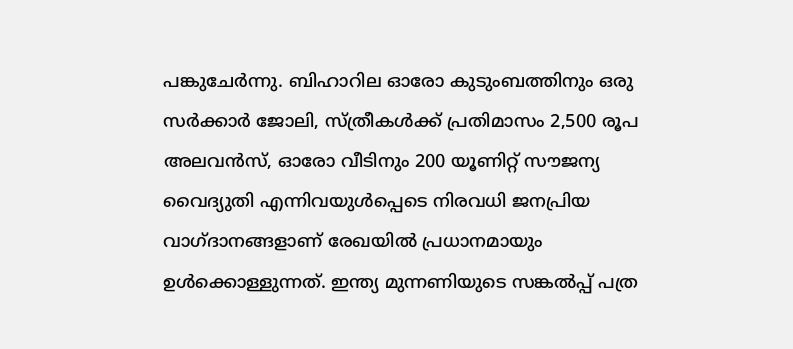പങ്കുചേര്‍ന്നു. ബിഹാറില ഓരോ കുടുംബത്തിനും ഒരു സര്‍ക്കാര്‍ ജോലി, സ്ത്രീകള്‍ക്ക് പ്രതിമാസം 2,500 രൂപ അലവന്‍സ്, ഓരോ വീടിനും 200 യൂണിറ്റ് സൗജന്യ വൈദ്യുതി എന്നിവയുള്‍പ്പെടെ നിരവധി ജനപ്രിയ വാഗ്ദാനങ്ങളാണ് രേഖയില്‍ പ്രധാനമായും ഉള്‍ക്കൊള്ളുന്നത്. ഇന്ത്യ മുന്നണിയുടെ സങ്കല്‍പ്പ് പത്ര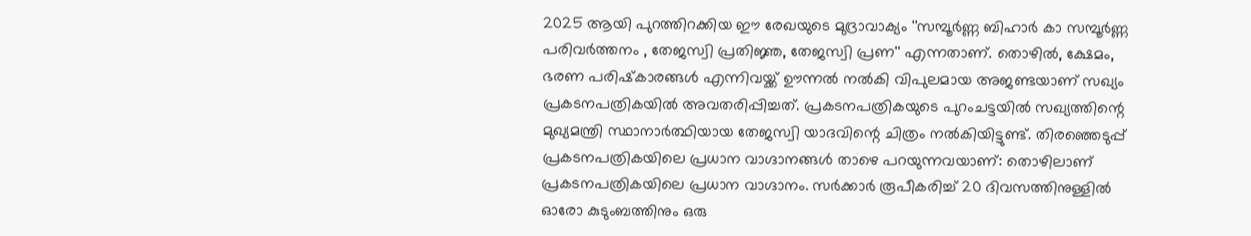2025 ആയി പുറത്തിറക്കിയ ഈ രേഖയുടെ മുദ്രാവാക്യം ''സമ്പൂര്‍ണ്ണ ബിഹാര്‍ കാ സമ്പൂര്‍ണ്ണ പരിവര്‍ത്തനം , തേജസ്വി പ്രതിജ്ഞ, തേജസ്വി പ്രണ'' എന്നതാണ്. തൊഴില്‍, ക്ഷേമം, ഭരണ പരിഷ്‌കാരങ്ങള്‍ എന്നിവയ്ക്ക് ഊന്നല്‍ നല്‍കി വിപുലമായ അജണ്ടയാണ് സഖ്യം പ്രകടനപത്രികയില്‍ അവതരിപ്പിച്ചത്. പ്രകടനപത്രികയുടെ പുറംചട്ടയില്‍ സഖ്യത്തിന്റെ മുഖ്യമന്ത്രി സ്ഥാനാര്‍ത്ഥിയായ തേജസ്വി യാദവിന്റെ ചിത്രം നല്‍കിയിട്ടുണ്ട്. തിരഞ്ഞെടുപ്പ് പ്രകടനപത്രികയിലെ പ്രധാന വാഗ്ദാനങ്ങള്‍ താഴെ പറയുന്നവയാണ്: തൊഴിലാണ് പ്രകടനപത്രികയിലെ പ്രധാന വാഗ്ദാനം. സര്‍ക്കാര്‍ രൂപീകരിച്ച് 20 ദിവസത്തിനുള്ളില്‍ ഓരോ കുടുംബത്തിനും ഒരു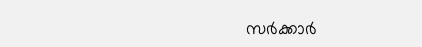സര്‍ക്കാര്‍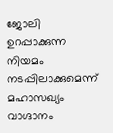ജോലി ഉറപ്പാക്കുന്ന നിയമം നടപ്പിലാക്കുമെന്ന് മഹാസഖ്യം വാഗ്ദാനം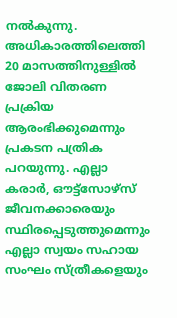നല്‍കുന്നു. അധികാരത്തിലെത്തി 20 മാസത്തിനുള്ളില്‍ ജോലി വിതരണ പ്രക്രിയ ആരംഭിക്കുമെന്നും പ്രകടന പത്രിക പറയുന്നു. എല്ലാ കരാര്‍, ഔട്ട്സോഴ്സ് ജീവനക്കാരെയും സ്ഥിരപ്പെടുത്തുമെന്നും എല്ലാ സ്വയം സഹായ സംഘം സ്ത്രീകളെയും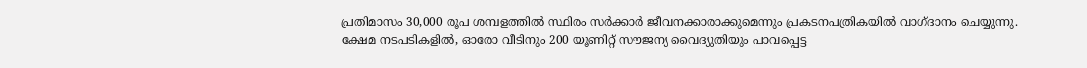പ്രതിമാസം 30,000 രൂപ ശമ്പളത്തില്‍ സ്ഥിരം സര്‍ക്കാര്‍ ജീവനക്കാരാക്കുമെന്നും പ്രകടനപത്രികയില്‍ വാഗ്ദാനം ചെയ്യുന്നു. ക്ഷേമ നടപടികളില്‍, ഓരോ വീടിനും 200 യൂണിറ്റ് സൗജന്യ വൈദ്യുതിയും പാവപ്പെട്ട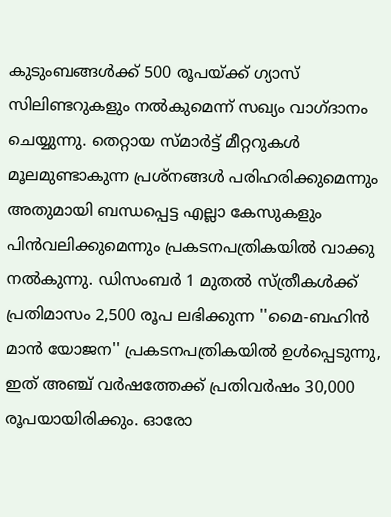കുടുംബങ്ങള്‍ക്ക് 500 രൂപയ്ക്ക് ഗ്യാസ് സിലിണ്ടറുകളും നല്‍കുമെന്ന് സഖ്യം വാഗ്ദാനം ചെയ്യുന്നു. തെറ്റായ സ്മാര്‍ട്ട് മീറ്ററുകള്‍ മൂലമുണ്ടാകുന്ന പ്രശ്‌നങ്ങള്‍ പരിഹരിക്കുമെന്നും അതുമായി ബന്ധപ്പെട്ട എല്ലാ കേസുകളും പിന്‍വലിക്കുമെന്നും പ്രകടനപത്രികയില്‍ വാക്കു നല്‍കുന്നു. ഡിസംബര്‍ 1 മുതല്‍ സ്ത്രീകള്‍ക്ക് പ്രതിമാസം 2,500 രൂപ ലഭിക്കുന്ന ''മൈ-ബഹിന്‍ മാന്‍ യോജന'' പ്രകടനപത്രികയില്‍ ഉള്‍പ്പെടുന്നു, ഇത് അഞ്ച് വര്‍ഷത്തേക്ക് പ്രതിവര്‍ഷം 30,000 രൂപയായിരിക്കും. ഓരോ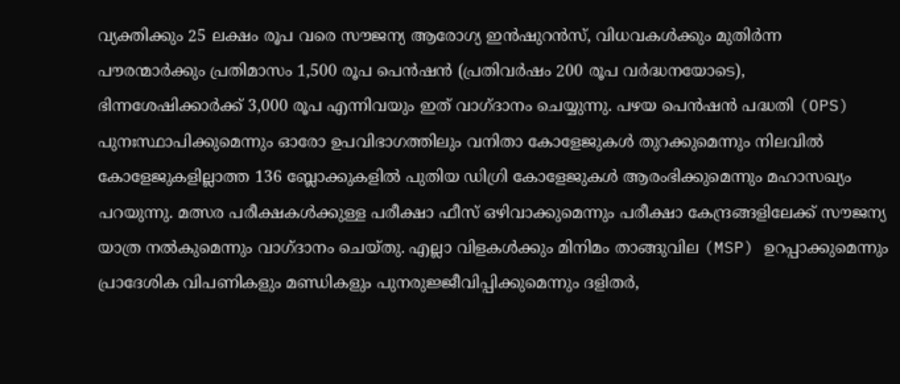വ്യക്തിക്കും 25 ലക്ഷം രൂപ വരെ സൗജന്യ ആരോഗ്യ ഇന്‍ഷുറന്‍സ്, വിധവകള്‍ക്കും മുതിര്‍ന്ന പൗരന്മാര്‍ക്കും പ്രതിമാസം 1,500 രൂപ പെന്‍ഷന്‍ (പ്രതിവര്‍ഷം 200 രൂപ വര്‍ദ്ധനയോടെ), ഭിന്നശേഷിക്കാര്‍ക്ക് 3,000 രൂപ എന്നിവയും ഇത് വാഗ്ദാനം ചെയ്യുന്നു. പഴയ പെന്‍ഷന്‍ പദ്ധതി (OPS) പുനഃസ്ഥാപിക്കുമെന്നും ഓരോ ഉപവിഭാഗത്തിലും വനിതാ കോളേജുകള്‍ തുറക്കുമെന്നും നിലവില്‍ കോളേജുകളില്ലാത്ത 136 ബ്ലോക്കുകളില്‍ പുതിയ ഡിഗ്രി കോളേജുകള്‍ ആരംഭിക്കുമെന്നും മഹാസഖ്യം പറയുന്നു. മത്സര പരീക്ഷകള്‍ക്കുള്ള പരീക്ഷാ ഫീസ് ഒഴിവാക്കുമെന്നും പരീക്ഷാ കേന്ദ്രങ്ങളിലേക്ക് സൗജന്യ യാത്ര നല്‍കുമെന്നും വാഗ്ദാനം ചെയ്തു. എല്ലാ വിളകള്‍ക്കും മിനിമം താങ്ങുവില (MSP) ഉറപ്പാക്കുമെന്നും പ്രാദേശിക വിപണികളും മണ്ഡികളും പുനരുജ്ജീവിപ്പിക്കുമെന്നും ദളിതര്‍,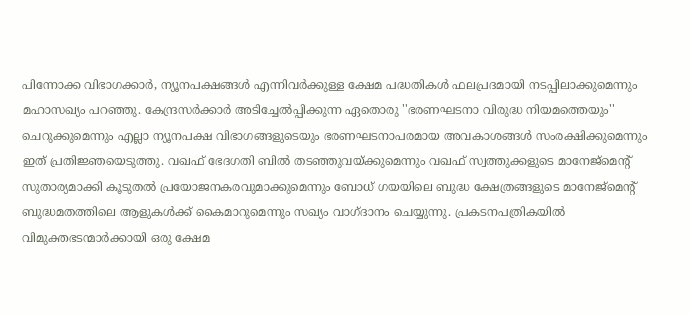പിന്നോക്ക വിഭാഗക്കാര്‍, ന്യൂനപക്ഷങ്ങള്‍ എന്നിവര്‍ക്കുള്ള ക്ഷേമ പദ്ധതികള്‍ ഫലപ്രദമായി നടപ്പിലാക്കുമെന്നും മഹാസഖ്യം പറഞ്ഞു. കേന്ദ്രസര്‍ക്കാര്‍ അടിച്ചേല്‍പ്പിക്കുന്ന ഏതൊരു ''ഭരണഘടനാ വിരുദ്ധ നിയമത്തെയും'' ചെറുക്കുമെന്നും എല്ലാ ന്യൂനപക്ഷ വിഭാഗങ്ങളുടെയും ഭരണഘടനാപരമായ അവകാശങ്ങള്‍ സംരക്ഷിക്കുമെന്നും ഇത് പ്രതിജ്ഞയെടുത്തു. വഖഫ് ഭേദഗതി ബില്‍ തടഞ്ഞുവയ്ക്കുമെന്നും വഖഫ് സ്വത്തുക്കളുടെ മാനേജ്മെന്റ് സുതാര്യമാക്കി കൂടുതല്‍ പ്രയോജനകരവുമാക്കുമെന്നും ബോധ് ഗയയിലെ ബുദ്ധ ക്ഷേത്രങ്ങളുടെ മാനേജ്മെന്റ് ബുദ്ധമതത്തിലെ ആളുകള്‍ക്ക് കൈമാറുമെന്നും സഖ്യം വാഗ്ദാനം ചെയ്യുന്നു. പ്രകടനപത്രികയില്‍ വിമുക്തഭടന്മാര്‍ക്കായി ഒരു ക്ഷേമ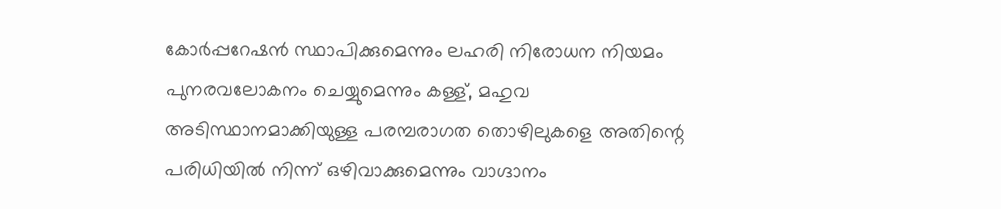കോര്‍പ്പറേഷന്‍ സ്ഥാപിക്കുമെന്നും ലഹരി നിരോധന നിയമം പുനരവലോകനം ചെയ്യുമെന്നും കള്ള്, മഹുവ അടിസ്ഥാനമാക്കിയുള്ള പരമ്പരാഗത തൊഴിലുകളെ അതിന്റെ പരിധിയില്‍ നിന്ന് ഒഴിവാക്കുമെന്നും വാഗ്ദാനം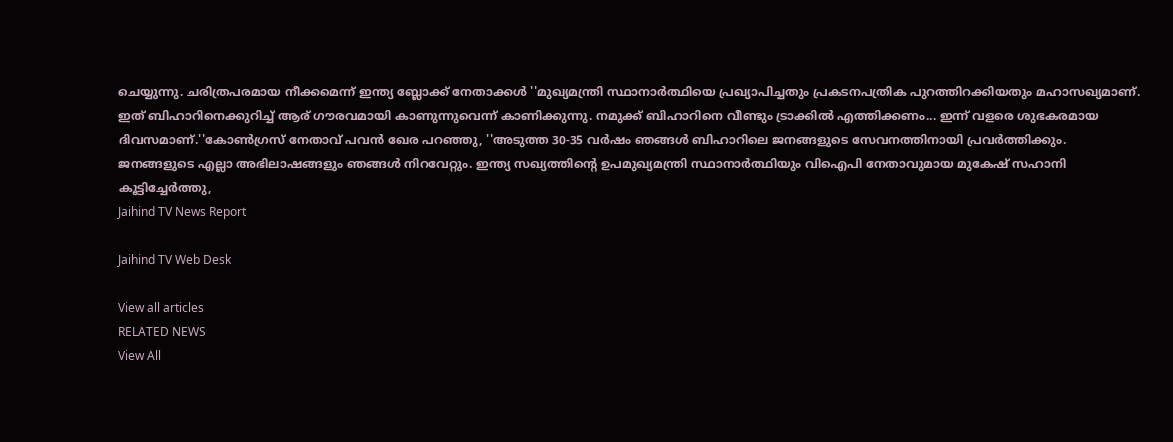ചെയ്യുന്നു. ചരിത്രപരമായ നീക്കമെന്ന് ഇന്ത്യ ബ്ലോക്ക് നേതാക്കള്‍ ''മുഖ്യമന്ത്രി സ്ഥാനാര്‍ത്ഥിയെ പ്രഖ്യാപിച്ചതും പ്രകടനപത്രിക പുറത്തിറക്കിയതും മഹാസഖ്യമാണ്. ഇത് ബിഹാറിനെക്കുറിച്ച് ആര് ഗൗരവമായി കാണുന്നുവെന്ന് കാണിക്കുന്നു. നമുക്ക് ബിഹാറിനെ വീണ്ടും ട്രാക്കില്‍ എത്തിക്കണം... ഇന്ന് വളരെ ശുഭകരമായ ദിവസമാണ്.''കോണ്‍ഗ്രസ് നേതാവ് പവന്‍ ഖേര പറഞ്ഞു, ''അടുത്ത 30-35 വര്‍ഷം ഞങ്ങള്‍ ബിഹാറിലെ ജനങ്ങളുടെ സേവനത്തിനായി പ്രവര്‍ത്തിക്കും. ജനങ്ങളുടെ എല്ലാ അഭിലാഷങ്ങളും ഞങ്ങള്‍ നിറവേറ്റും. ഇന്ത്യ സഖ്യത്തിന്റെ ഉപമുഖ്യമന്ത്രി സ്ഥാനാര്‍ത്ഥിയും വിഐപി നേതാവുമായ മുകേഷ് സഹാനി കൂട്ടിച്ചേര്‍ത്തു,
Jaihind TV News Report

Jaihind TV Web Desk

View all articles
RELATED NEWS
View All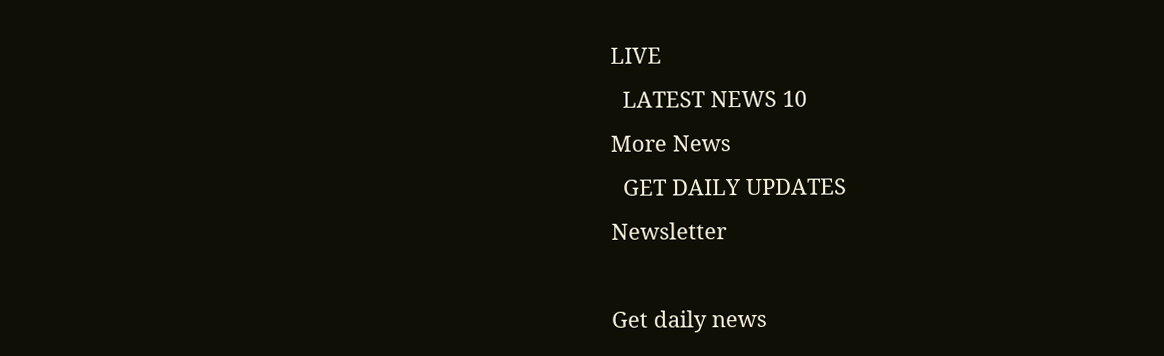LIVE
  LATEST NEWS 10
More News
  GET DAILY UPDATES
Newsletter

Get daily news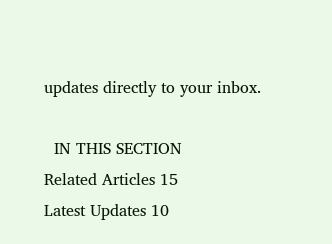updates directly to your inbox.

  IN THIS SECTION
Related Articles 15
Latest Updates 10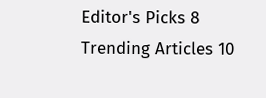Editor's Picks 8
Trending Articles 10